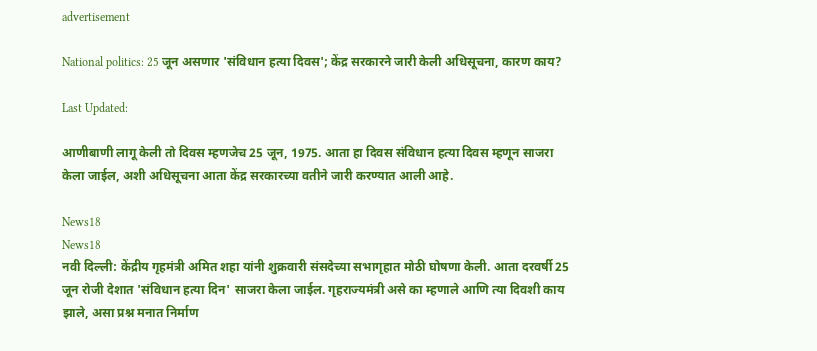advertisement

National politics: 25 जून असणार 'संविधान हत्या दिवस'; केंद्र सरकारने जारी केली अधिसूचना, कारण काय?

Last Updated:

आणीबाणी लागू केली तो दिवस म्हणजेच 25 जून, 1975. आता हा दिवस संविधान हत्या दिवस म्हणून साजरा केला जाईल, अशी अधिसूचना आता केंद्र सरकारच्या वतीने जारी करण्यात आली आहे.

News18
News18
नवी दिल्ली: केंद्रीय गृहमंत्री अमित शहा यांनी शुक्रवारी संसदेच्या सभागृहात मोठी घोषणा केली. आता दरवर्षी 25 जून रोजी देशात 'संविधान हत्या दिन' साजरा केला जाईल. गृहराज्यमंत्री असे का म्हणाले आणि त्या दिवशी काय झाले, असा प्रश्न मनात निर्माण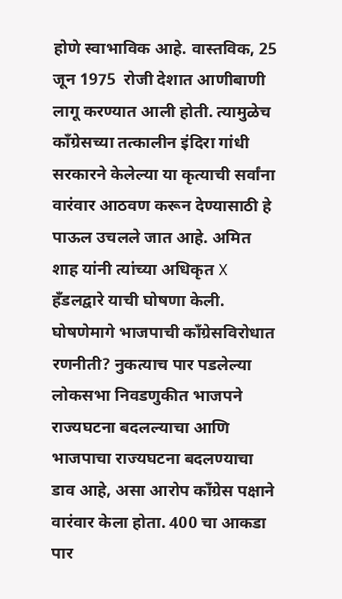होणे स्वाभाविक आहे. वास्तविक, 25 जून 1975  रोजी देशात आणीबाणी लागू करण्यात आली होती. त्यामुळेच काँग्रेसच्या तत्कालीन इंदिरा गांधी सरकारने केलेल्या या कृत्याची सर्वांना वारंवार आठवण करून देण्यासाठी हे पाऊल उचलले जात आहे. अमित शाह यांनी त्यांच्या अधिकृत X हँडलद्वारे याची घोषणा केली.
घोषणेमागे भाजपाची काँग्रेसविरोधात रणनीती? नुकत्याच पार पडलेल्या लोकसभा निवडणुकीत भाजपने राज्यघटना बदलल्याचा आणि भाजपाचा राज्यघटना बदलण्याचा डाव आहे, असा आरोप काँग्रेस पक्षाने वारंवार केला होता. 400 चा आकडा पार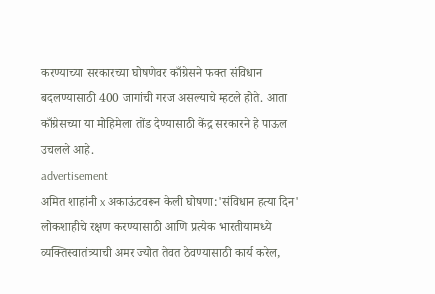करण्याच्या सरकारच्या घोषणेवर काँग्रेसने फक्त संविधान बदलण्यासाठी 400 जागांची गरज असल्याचे म्हटले होते. आता काँग्रेसच्या या मोहिमेला तोंड देण्यासाठी केंद्र सरकारने हे पाऊल उचलले आहे.
advertisement
अमित शाहांनी x अकाऊंटवरून केली घोषणा:'संविधान हत्या दिन' लोकशाहीचे रक्षण करण्यासाठी आणि प्रत्येक भारतीयामध्ये व्यक्तिस्वातंत्र्याची अमर ज्योत तेवत ठेवण्यासाठी कार्य करेल,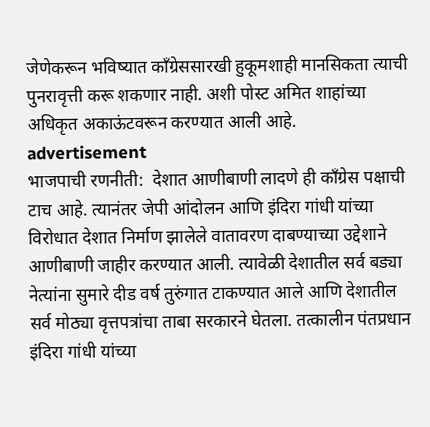जेणेकरून भविष्यात काँग्रेससारखी हुकूमशाही मानसिकता त्याची पुनरावृत्ती करू शकणार नाही. अशी पोस्ट अमित शाहांच्या अधिकृत अकाऊंटवरून करण्यात आली आहे.
advertisement
भाजपाची रणनीती:  देशात आणीबाणी लादणे ही काँग्रेस पक्षाची टाच आहे. त्यानंतर जेपी आंदोलन आणि इंदिरा गांधी यांच्या विरोधात देशात निर्माण झालेले वातावरण दाबण्याच्या उद्देशाने आणीबाणी जाहीर करण्यात आली. त्यावेळी देशातील सर्व बड्या नेत्यांना सुमारे दीड वर्ष तुरुंगात टाकण्यात आले आणि देशातील सर्व मोठ्या वृत्तपत्रांचा ताबा सरकारने घेतला. तत्कालीन पंतप्रधान इंदिरा गांधी यांच्या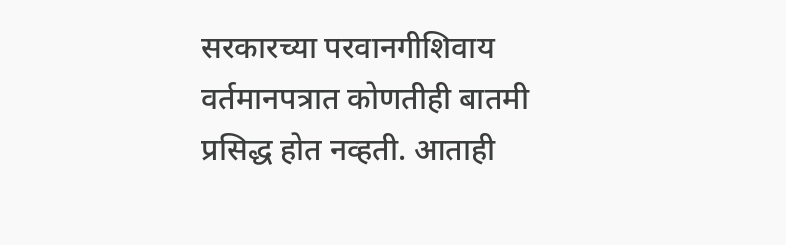सरकारच्या परवानगीशिवाय वर्तमानपत्रात कोणतीही बातमी प्रसिद्ध होत नव्हती. आताही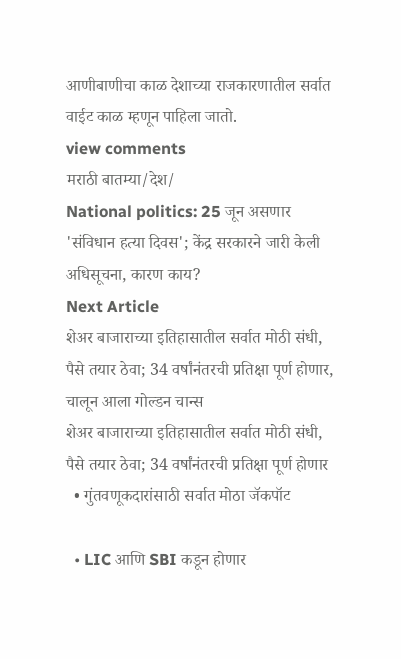आणीबाणीचा काळ देशाच्या राजकारणातील सर्वात वाईट काळ म्हणून पाहिला जातो.
view comments
मराठी बातम्या/देश/
National politics: 25 जून असणार 'संविधान हत्या दिवस'; केंद्र सरकारने जारी केली अधिसूचना, कारण काय?
Next Article
शेअर बाजाराच्या इतिहासातील सर्वात मोठी संधी, पैसे तयार ठेवा; 34 वर्षांनंतरची प्रतिक्षा पूर्ण होणार, चालून आला गोल्डन चान्स
शेअर बाजाराच्या इतिहासातील सर्वात मोठी संधी, पैसे तयार ठेवा; 34 वर्षांनंतरची प्रतिक्षा पूर्ण होणार
  • गुंतवणूकदारांसाठी सर्वात मोठा जॅकपॉट

  • LIC आणि SBI कडून होणार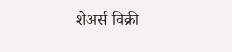शेअर्स विक्री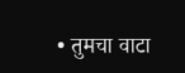• तुमचा वाटा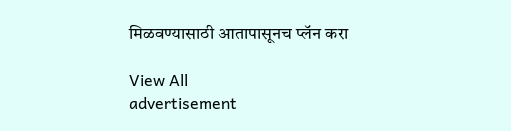मिळवण्यासाठी आतापासूनच प्लॅन करा

View All
advertisement